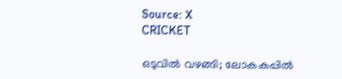Source: X
CRICKET

ഒടുവിൽ വഴങ്ങി; ലോകകപ്പിൽ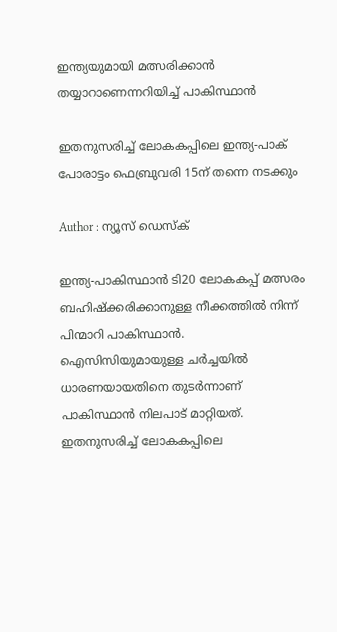ഇന്ത്യയുമായി മത്സരിക്കാൻ തയ്യാറാണെന്നറിയിച്ച് പാകിസ്ഥാൻ

ഇതനുസരിച്ച് ലോകകപ്പിലെ ഇന്ത്യ-പാക് പോരാട്ടം ഫെബ്രുവരി 15ന് തന്നെ നടക്കും

Author : ന്യൂസ് ഡെസ്ക്

ഇന്ത്യ-പാകിസ്ഥാൻ ടി20 ലോകകപ്പ് മത്സരം ബഹിഷ്ക്കരിക്കാനുള്ള നീക്കത്തിൽ നിന്ന് പിന്മാറി പാകിസ്ഥാൻ. ഐസിസിയുമായുള്ള ചർച്ചയിൽ ധാരണയായതിനെ തുടർന്നാണ് പാകിസ്ഥാൻ നിലപാട് മാറ്റിയത്. ഇതനുസരിച്ച് ലോകകപ്പിലെ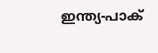ഇന്ത്യ-പാക്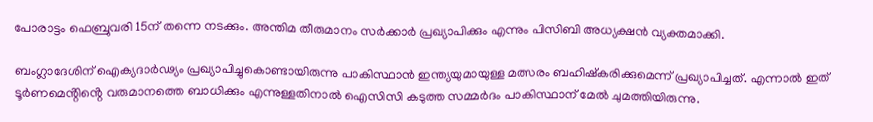പോരാട്ടം ഫെബ്രുവരി 15ന് തന്നെ നടക്കും. അന്തിമ തീരുമാനം സർക്കാർ പ്രഖ്യാപിക്കും എന്നും പിസിബി അധ്യക്ഷൻ വ്യക്തമാക്കി.

ബംഗ്ലാദേശിന് ഐക്യദാർഢ്യം പ്രഖ്യാപിച്ചുകൊണ്ടായിരുന്നു പാകിസ്ഥാൻ ഇന്ത്യയുമായുള്ള മത്സരം ബഹിഷ്കരിക്കുമെന്ന് പ്രഖ്യാപിച്ചത്. എന്നാൽ ഇത് ടൂർണമെൻ്റിൻ്റെ വരുമാനത്തെ ബാധിക്കും എന്നുള്ളതിനാൽ ഐസിസി കടുത്ത സമ്മർദം പാകിസ്ഥാന് മേൽ ചുമത്തിയിരുന്നു.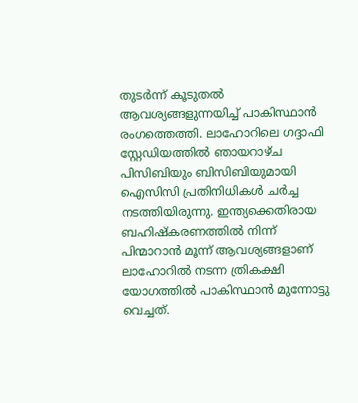തുടർന്ന് കൂടുതൽ ആവശ്യങ്ങളുന്നയിച്ച് പാകിസ്ഥാൻ രംഗത്തെത്തി. ലാഹോറിലെ ഗദ്ദാഫി സ്റ്റേഡിയത്തില്‍ ഞായറാഴ്ച പിസിബിയും ബിസിബിയുമായി ഐസിസി പ്രതിനിധികള്‍ ചര്‍ച്ച നടത്തിയിരുന്നു. ഇന്ത്യക്കെതിരായ ബഹിഷ്‌കരണത്തില്‍ നിന്ന് പിന്മാറാന്‍ മൂന്ന് ആവശ്യങ്ങളാണ് ലാഹോറില്‍ നടന്ന ത്രികക്ഷി യോഗത്തില്‍ പാകിസ്ഥാന്‍ മുന്നോട്ടു വെച്ചത്.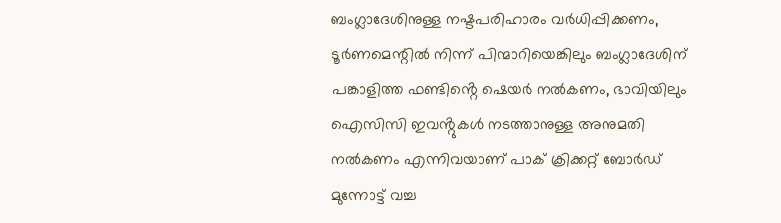ബംഗ്ലാദേശിനുള്ള നഷ്ടപരിഹാരം വര്‍ധിപ്പിക്കണം, ടൂര്‍ണമെന്റില്‍ നിന്ന് പിന്മാറിയെങ്കിലും ബംഗ്ലാദേശിന് പങ്കാളിത്ത ഫണ്ടിൻ്റെ ഷെയര്‍ നല്‍കണം, ഭാവിയിലും ഐസിസി ഇവൻ്റുകള്‍ നടത്താനുള്ള അനുമതി നല്‍കണം എന്നിവയാണ് പാക് ക്രിക്കറ്റ് ബോര്‍ഡ് മുന്നോട്ട് വച്ച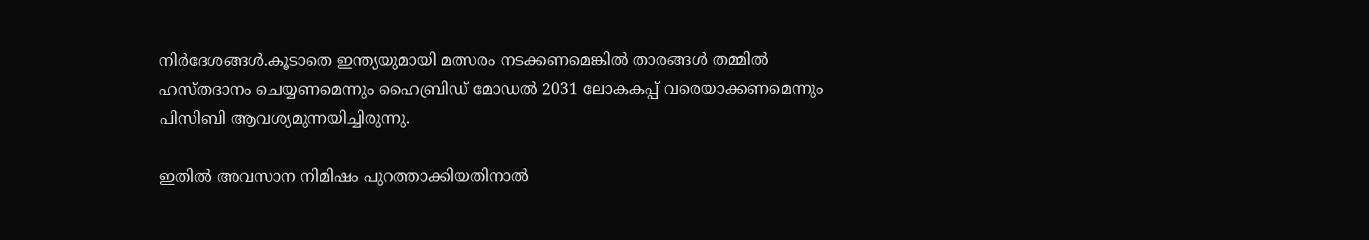നിര്‍ദേശങ്ങള്‍.കൂടാതെ ഇന്ത്യയുമായി മത്സരം നടക്കണമെങ്കിൽ താരങ്ങൾ തമ്മിൽ ഹസ്തദാനം ചെയ്യണമെന്നും ഹൈബ്രിഡ് മോഡൽ 2031 ലോകകപ്പ് വരെയാക്കണമെന്നും പിസിബി ആവശ്യമുന്നയിച്ചിരുന്നു.

ഇതിൽ അവസാന നിമിഷം പുറത്താക്കിയതിനാൽ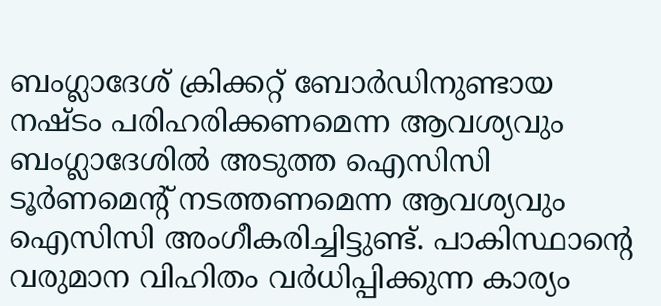ബംഗ്ലാദേശ് ക്രിക്കറ്റ് ബോർഡിനുണ്ടായ നഷ്ടം പരിഹരിക്കണമെന്ന ആവശ്യവും ബംഗ്ലാദേശിൽ അടുത്ത ഐസിസി ടൂർണമെൻ്റ് നടത്തണമെന്ന ആവശ്യവും ഐസിസി അംഗീകരിച്ചിട്ടുണ്ട്. പാകിസ്ഥാൻ്റെ വരുമാന വിഹിതം വർധിപ്പിക്കുന്ന കാര്യം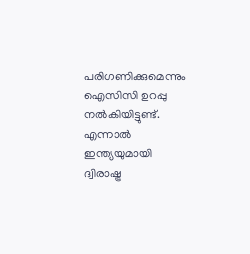പരിഗണിക്കുമെന്നും ഐസിസി ഉറപ്പു നൽകിയിട്ടുണ്ട്. എന്നാൽ ഇന്ത്യയുമായി ദ്വിരാഷ്ട്ര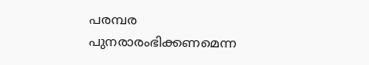പരമ്പര പുനരാരംഭിക്കണമെന്ന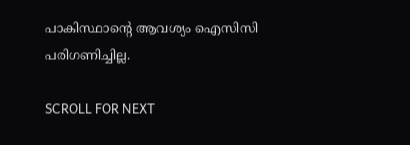പാകിസ്ഥാൻ്റെ ആവശ്യം ഐസിസി പരിഗണിച്ചില്ല.

SCROLL FOR NEXT